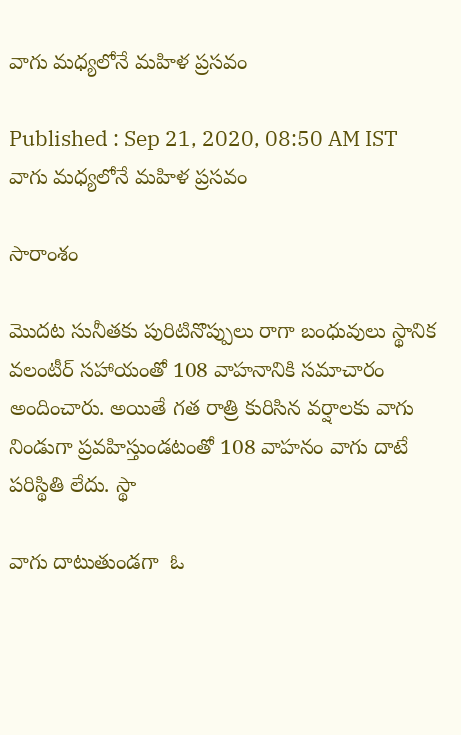వాగు మధ్యలోనే మహిళ ప్రసవం

Published : Sep 21, 2020, 08:50 AM IST
వాగు మధ్యలోనే మహిళ ప్రసవం

సారాంశం

మొదట సునీతకు పురిటినొప్పులు రాగా బంధువులు స్థానిక వలంటీర్‌ సహాయంతో 108 వాహనానికి సమాచారం అందించారు. అయితే గత రాత్రి కురిసిన వర్షాలకు వాగు నిండుగా ప్రవహిస్తుండటంతో 108 వాహనం వాగు దాటే పరిస్థితి లేదు. స్థా

వాగు దాటుతుండగా  ఓ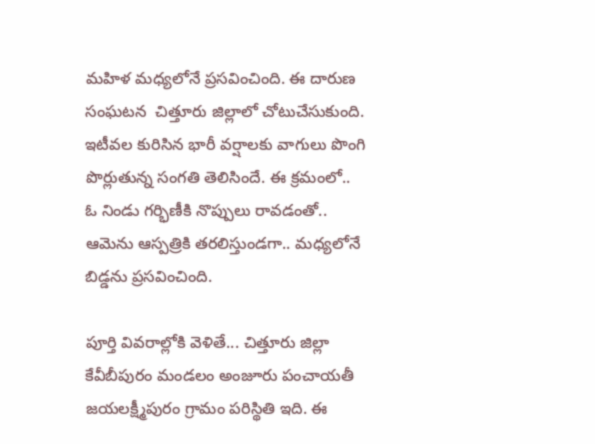మహిళ మధ్యలోనే ప్రసవించింది. ఈ దారుణ సంఘటన  చిత్తూరు జిల్లాలో చోటుచేసుకుంది. ఇటీవల కురిసిన భారీ వర్షాలకు వాగులు పొంగి పొర్లుతున్న సంగతి తెలిసిందే. ఈ క్రమంలో.. ఓ నిండు గర్భిణీకి నొప్పులు రావడంతో.. ఆమెను ఆస్పత్రికి తరలిస్తుండగా.. మధ్యలోనే బిడ్డను ప్రసవించింది.

పూర్తి వివరాల్లోకి వెళితే... చిత్తూరు జిల్లా కేవీబీపురం మండలం అంజూరు పంచాయతీ జయలక్ష్మీపురం గ్రామం పరిస్థితి ఇది. ఈ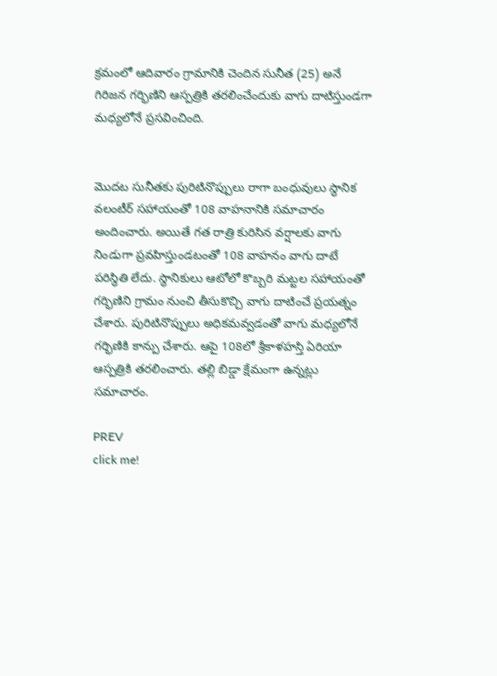క్రమంలో ఆదివారం గ్రామానికి చెందిన సునీత (25) అనే గిరిజన గర్భిణిని ఆస్పత్రికి తరలించేందుకు వాగు దాటిస్తుండగా మధ్యలోనే ప్రసవించింది.


మొదట సునీతకు పురిటినొప్పులు రాగా బంధువులు స్థానిక వలంటీర్‌ సహాయంతో 108 వాహనానికి సమాచారం అందించారు. అయితే గత రాత్రి కురిసిన వర్షాలకు వాగు నిండుగా ప్రవహిస్తుండటంతో 108 వాహనం వాగు దాటే పరిస్థితి లేదు. స్థానికులు ఆటోలో కొబ్బరి మట్టల సహాయంతో గర్భిణిని గ్రామం నుంచి తీసుకొచ్చి వాగు దాటించే ప్రయత్నం చేశారు. పురిటినొప్పులు అధికమవ్వడంతో వాగు మధ్యలోనే గర్భిణికి కాన్పు చేశారు. ఆపై 108లో శ్రీకాళహస్తి ఏరియా ఆస్పత్రికి తరలించారు. తల్లి బిడ్డా క్షేమంగా ఉన్నట్లు సమాచారం.

PREV
click me!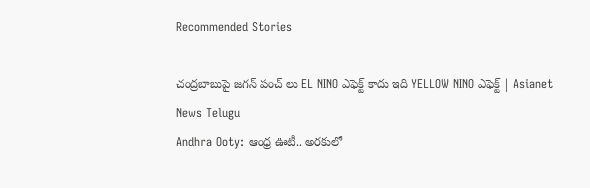Recommended Stories

చంద్రబాబుపై జగన్ పంచ్ లు EL NINO ఎఫెక్ట్ కాదు ఇది YELLOW NINO ఎఫెక్ట్ | Asianet News Telugu
Andhra Ooty: ఆంధ్ర ఊటీ.. అరకులో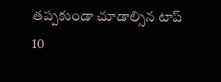తప్పకుండా చూడాల్సిన టాప్ 10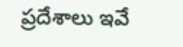ప్రదేశాలు ఇవే